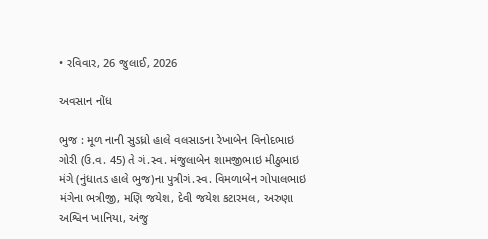• રવિવાર, 26 જુલાઈ, 2026

અવસાન નોંધ

ભુજ : મૂળ નાની સુડધ્રો હાલે વલસાડના રેખાબેન વિનોદભાઇ ગોરી (ઉ.વ. 45) તે ગં.સ્વ. મંજુલાબેન શામજીભાઇ મીઠુભાઇ મંગે (નુંધાતડ હાલે ભુજ)ના પુત્રીગં.સ્વ. વિમળાબેન ગોપાલભાઇ મંગેના ભત્રીજી, મણિ જયેશ, દેવી જયેશ કટારમલ, અરુણા અશ્વિન ખાનિયા, અંજુ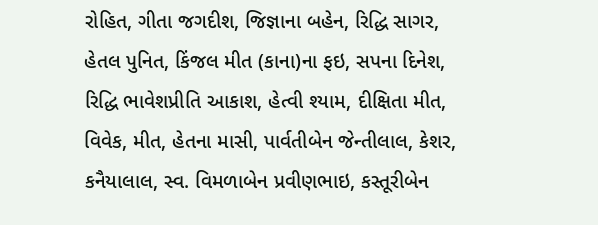રોહિત, ગીતા જગદીશ, જિજ્ઞાના બહેન, રિદ્ધિ સાગર, હેતલ પુનિત, કિંજલ મીત (કાના)ના ફઇ, સપના દિનેશ, રિદ્ધિ ભાવેશપ્રીતિ આકાશ, હેત્વી શ્યામ, દીક્ષિતા મીત, વિવેક, મીત, હેતના માસી, પાર્વતીબેન જેન્તીલાલ, કેશર, કનૈયાલાલ, સ્વ. વિમળાબેન પ્રવીણભાઇ, કસ્તૂરીબેન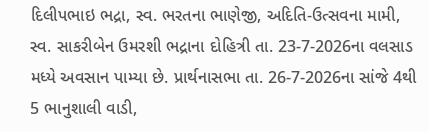દિલીપભાઇ ભદ્રા, સ્વ. ભરતના ભાણેજી, અદિતિ-ઉત્સવના મામી, સ્વ. સાકરીબેન ઉમરશી ભદ્રાના દોહિત્રી તા. 23-7-2026ના વલસાડ મધ્યે અવસાન પામ્યા છે. પ્રાર્થનાસભા તા. 26-7-2026ના સાંજે 4થી 5 ભાનુશાલી વાડી,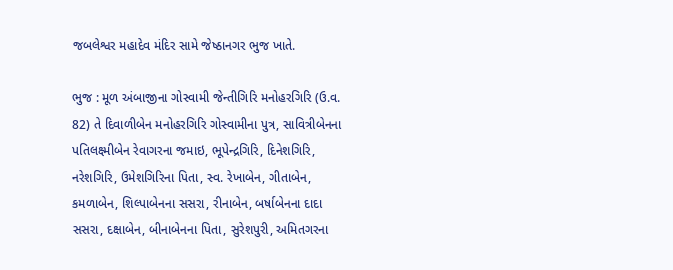જબલેશ્વર મહાદેવ મંદિર સામે જેષ્ઠાનગર ભુજ ખાતે.

ભુજ : મૂળ અંબાજીના ગોસ્વામી જેન્તીગિરિ મનોહરગિરિ (ઉ.વ. 82) તે દિવાળીબેન મનોહરગિરિ ગોસ્વામીના પુત્ર, સાવિત્રીબેનના પતિલક્ષ્મીબેન રેવાગરના જમાઇ, ભૂપેન્દ્રગિરિ, દિનેશગિરિ, નરેશગિરિ, ઉમેશગિરિના પિતા, સ્વ. રેખાબેન, ગીતાબેન, કમળાબેન, શિલ્પાબેનના સસરા, રીનાબેન, બર્ષાબેનના દાદા સસરા, દક્ષાબેન, બીનાબેનના પિતા, સુરેશપુરી, અમિતગરના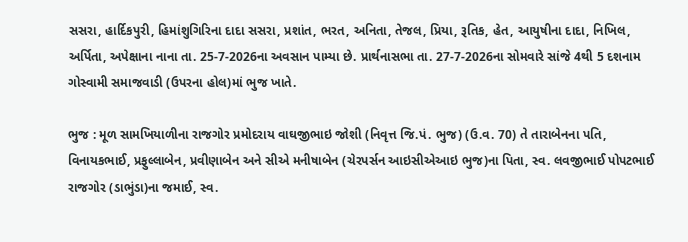સસરા, હાર્દિકપુરી, હિમાંશુગિરિના દાદા સસરા, પ્રશાંત, ભરત, અનિતા, તેજલ, પ્રિયા, રૂતિક, હેત, આયુષીના દાદા, નિખિલ, અર્પિતા, અપેક્ષાના નાના તા. 25-7-2026ના અવસાન પામ્યા છે. પ્રાર્થનાસભા તા. 27-7-2026ના સોમવારે સાંજે 4થી 5 દશનામ ગોસ્વામી સમાજવાડી (ઉપરના હોલ)માં ભુજ ખાતે.

ભુજ : મૂળ સામખિયાળીના રાજગોર પ્રમોદરાય વાઘજીભાઇ જોશી (નિવૃત્ત જિ.પં. ભુજ) (ઉ.વ. 70) તે તારાબેનના પતિ, વિનાયકભાઈ, પ્રફુલ્લાબેન, પ્રવીણાબેન અને સીએ મનીષાબેન (ચેરપર્સન આઇસીએઆઇ ભુજ)ના પિતા, સ્વ. લવજીભાઈ પોપટભાઈ રાજગોર (ડાભુંડા)ના જમાઈ, સ્વ.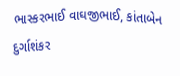ભાસ્કરભાઈ વાઘજીભાઈ, કાંતાબેન દુર્ગાશંકર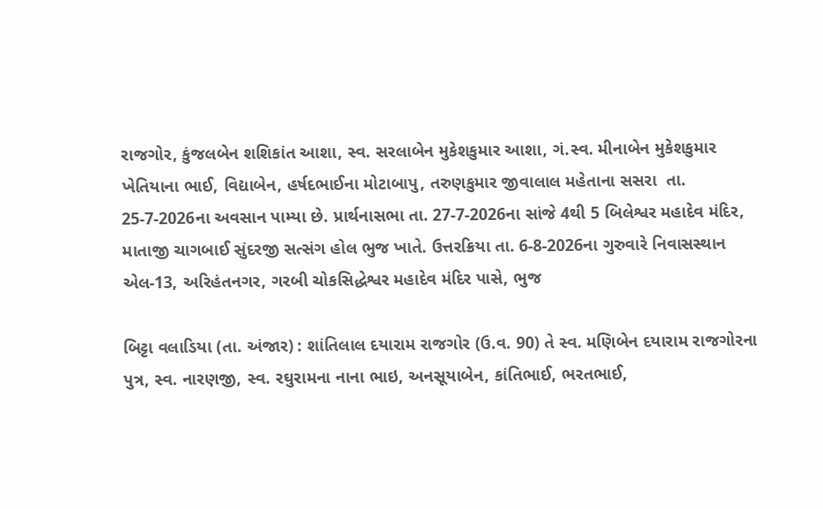રાજગોર, કુંજલબેન શશિકાંત આશા, સ્વ. સરલાબેન મુકેશકુમાર આશા, ગં.સ્વ. મીનાબેન મુકેશકુમાર ખેતિયાના ભાઈ, વિદ્યાબેન, હર્ષદભાઈના મોટાબાપુ, તરુણકુમાર જીવાલાલ મહેતાના સસરા  તા. 25-7-2026ના અવસાન પામ્યા છે. પ્રાર્થનાસભા તા. 27-7-2026ના સાંજે 4થી 5 બિલેશ્વર મહાદેવ મંદિર, માતાજી ચાગબાઈ સુંદરજી સત્સંગ હોલ ભુજ ખાતે. ઉત્તરક્રિયા તા. 6-8-2026ના ગુરુવારે નિવાસસ્થાન એલ-13, અરિહંતનગર, ગરબી ચોકસિદ્ધેશ્વર મહાદેવ મંદિર પાસે, ભુજ

બિટ્ટા વલાડિયા (તા. અંજાર) : શાંતિલાલ દયારામ રાજગોર (ઉ.વ. 90) તે સ્વ. મણિબેન દયારામ રાજગોરના પુત્ર, સ્વ. નારણજી, સ્વ. રઘુરામના નાના ભાઇ, અનસૂયાબેન, કાંતિભાઈ, ભરતભાઈ,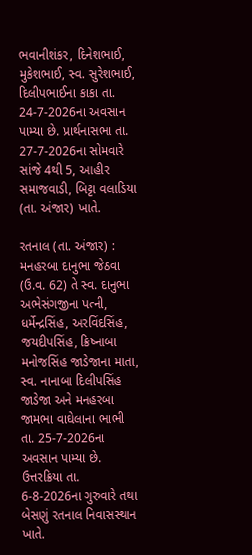ભવાનીશંકર, દિનેશભાઈ, મુકેશભાઈ, સ્વ. સુરેશભાઈ, દિલીપભાઈના કાકા તા. 24-7-2026ના અવસાન પામ્યા છે. પ્રાર્થનાસભા તા. 27-7-2026ના સોમવારે સાંજે 4થી 5, આહીર સમાજવાડી, બિટ્ટા વલાડિયા (તા. અંજાર) ખાતે.

રતનાલ (તા. અંજાર) : મનહરબા દાનુભા જેઠવા (ઉ.વ. 62) તે સ્વ. દાનુભા અભેસંગજીના પત્ની, ધર્મેન્દ્રસિંહ, અરવિંદસિંહ, જયદીપસિંહ, ક્રિષ્નાબા મનોજસિંહ જાડેજાના માતા, સ્વ. નાનાબા દિલીપસિંહ જાડેજા અને મનહરબા જામભા વાઘેલાના ભાભી તા. 25-7-2026ના અવસાન પામ્યા છે. ઉત્તરક્રિયા તા. 6-8-2026ના ગુરુવારે તથા બેસણું રતનાલ નિવાસસ્થાન ખાતે.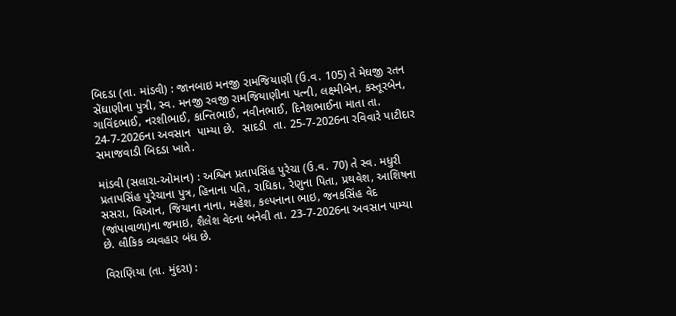બિદડા (તા. માંડવી) : જાનબાઇ મનજી રામજિયાણી (ઉ.વ. 105) તે મેઘજી રતન સેંઘાણીના પુત્રી, સ્વ. મનજી રવજી રામજિયાણીના પત્ની, લક્ષ્મીબેન, કસ્તૂરબેન, ગાવિંદભાઈ, નરશીભાઈ, કાન્તિભાઈ, નવીનભાઈ, દિનેશભાઈના માતા તા. 24-7-2026ના અવસાન  પામ્યા છે.  સાદડી  તા. 25-7-2026ના રવિવારે પાટીદાર સમાજવાડી બિદડા ખાતે.

માંડવી (સલારા-ઓમાન) : અશ્વિન પ્રતાપસિંહ પુરેચા (ઉ.વ. 70) તે સ્વ. મધુરી પ્રતાપસિંહ પુરેચાના પુત્ર, હિનાના પતિ, રાધિકા, રેણુના પિતા, પ્રથવેશ, આશિષના સસરા, વિઆન, જિયાના નાના, મહેશ, કલ્પનાના ભાઇ, જનકસિંહ વેદ (જાંપાવાળા)ના જમાઇ, શૈલેશ વેદના બનેવી તા. 23-7-2026ના અવસાન પામ્યા છે. લૌકિક વ્યવહાર બંધ છે.

વિરાણિયા (તા. મુંદરા) :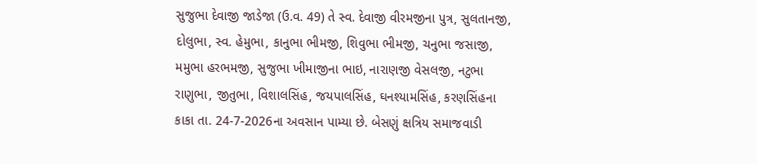સુજુભા દેવાજી જાડેજા (ઉ.વ. 49) તે સ્વ. દેવાજી વીરમજીના પુત્ર, સુલતાનજી, દોલુભા, સ્વ. હેમુભા, કાનુભા ભીમજી, શિવુભા ભીમજી, ચનુભા જસાજી, મમુભા હરભમજી, સુજુભા ખીમાજીના ભાઇ, નારાણજી વેસલજી, નટુભા રાણુભા, જીતુભા, વિશાલસિંહ, જયપાલસિંહ, ઘનશ્યામસિંહ, કરણસિંહના કાકા તા. 24-7-2026ના અવસાન પામ્યા છે. બેસણું ક્ષત્રિય સમાજવાડી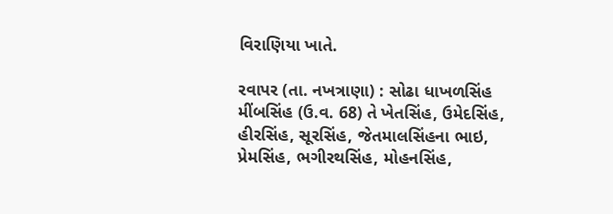વિરાણિયા ખાતે.

રવાપર (તા. નખત્રાણા) : સોઢા ધાખળસિંહ મીંબસિંહ (ઉ.વ. 68) તે ખેતસિંહ, ઉમેદસિંહ, હીરસિંહ, સૂરસિંહ, જેતમાલસિંહના ભાઇ, પ્રેમસિંહ, ભગીરથસિંહ, મોહનસિંહ,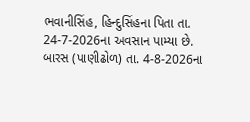ભવાનીસિંહ, હિન્દુસિંહના પિતા તા. 24-7-2026ના અવસાન પામ્યા છે. બારસ (પાણીઢોળ) તા. 4-8-2026ના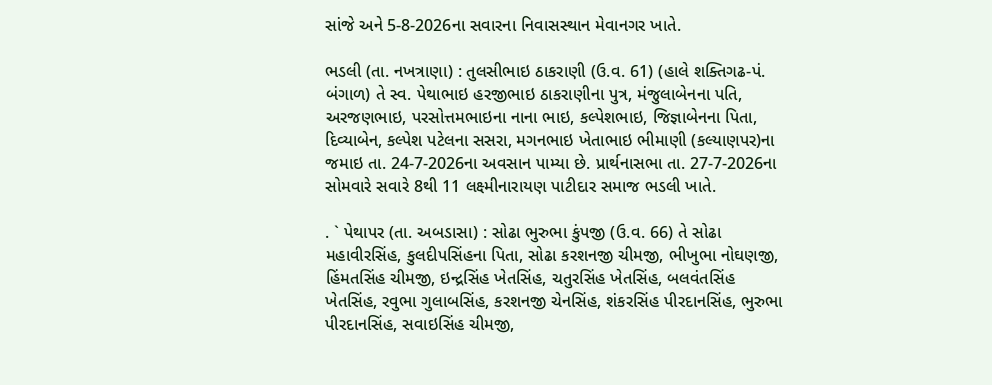સાંજે અને 5-8-2026ના સવારના નિવાસસ્થાન મેવાનગર ખાતે.

ભડલી (તા. નખત્રાણા) : તુલસીભાઇ ઠાકરાણી (ઉ.વ. 61) (હાલે શક્તિગઢ-પં. બંગાળ) તે સ્વ. પેથાભાઇ હરજીભાઇ ઠાકરાણીના પુત્ર, મંજુલાબેનના પતિ, અરજણભાઇ, પરસોત્તમભાઇના નાના ભાઇ, કલ્પેશભાઇ, જિજ્ઞાબેનના પિતા, દિવ્યાબેન, કલ્પેશ પટેલના સસરા, મગનભાઇ ખેતાભાઇ ભીમાણી (કલ્યાણપર)ના જમાઇ તા. 24-7-2026ના અવસાન પામ્યા છે. પ્રાર્થનાસભા તા. 27-7-2026ના સોમવારે સવારે 8થી 11 લક્ષ્મીનારાયણ પાટીદાર સમાજ ભડલી ખાતે.

. ` પેથાપર (તા. અબડાસા) : સોઢા ભુરુભા કુંપજી (ઉ.વ. 66) તે સોઢા મહાવીરસિંહ, કુલદીપસિંહના પિતા, સોઢા કરશનજી ચીમજી, ભીખુભા નોઘણજી, હિંમતસિંહ ચીમજી, ઇન્દ્રસિંહ ખેતસિંહ, ચતુરસિંહ ખેતસિંહ, બલવંતસિંહ ખેતસિંહ, રવુભા ગુલાબસિંહ, કરશનજી ચેનસિંહ, શંકરસિંહ પીરદાનસિંહ, ભુરુભા પીરદાનસિંહ, સવાઇસિંહ ચીમજી,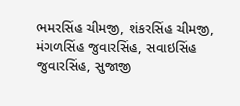ભમરસિંહ ચીમજી, શંકરસિંહ ચીમજી, મંગળસિંહ જુવારસિંહ, સવાઇસિંહ જુવારસિંહ, સુજાજી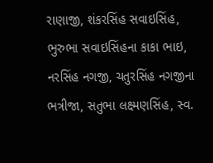રાણાજી, શંકરસિંહ સવાઇસિંહ, ભુરુભા સવાઇસિંહના કાકા ભાઇ, નરસિંહ નગજી, ચતુરસિંહ નગજીના ભત્રીજા, સતુભા લક્ષ્મણસિંહ, સ્વ.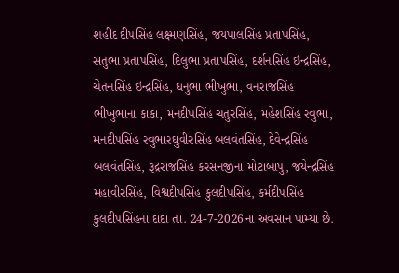શહીદ દીપસિંહ લક્ષ્મણસિંહ, જયપાલસિંહ પ્રતાપસિંહ, સતુભા પ્રતાપસિંહ, દિલુભા પ્રતાપસિંહ, દર્શનસિંહ ઇન્દ્રસિંહ, ચેતનસિંહ ઇન્દ્રસિંહ, ધનુભા ભીખુભા, વનરાજસિંહ ભીખુભાના કાકા, મનદીપસિંહ ચતુરસિંહ, મહેશસિંહ રવુભા, મનદીપસિંહ રવુભારઘુવીરસિંહ બલવંતસિંહ, દેવેન્દ્રસિંહ બલવંતસિંહ, રૂદ્રરાજસિંહ કરસનજીના મોટાબાપુ, જયેન્દ્રસિંહ મહાવીરસિંહ, વિશ્વદીપસિંહ કુલદીપસિંહ, કર્મદીપસિંહ કુલદીપસિંહના દાદા તા. 24-7-2026ના અવસાન પામ્યા છે.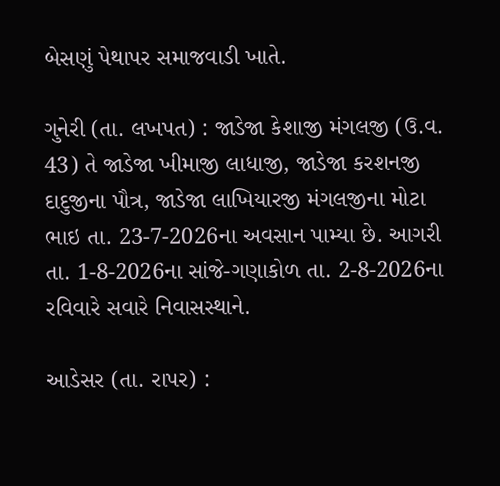બેસણું પેથાપર સમાજવાડી ખાતે.

ગુનેરી (તા. લખપત) : જાડેજા કેશાજી મંગલજી (ઉ.વ. 43) તે જાડેજા ખીમાજી લાધાજી, જાડેજા કરશનજી દાદુજીના પૌત્ર, જાડેજા લાખિયારજી મંગલજીના મોટા ભાઇ તા. 23-7-2026ના અવસાન પામ્યા છે. આગરી તા. 1-8-2026ના સાંજે-ગણાકોળ તા. 2-8-2026ના રવિવારે સવારે નિવાસસ્થાને.

આડેસર (તા. રાપર) :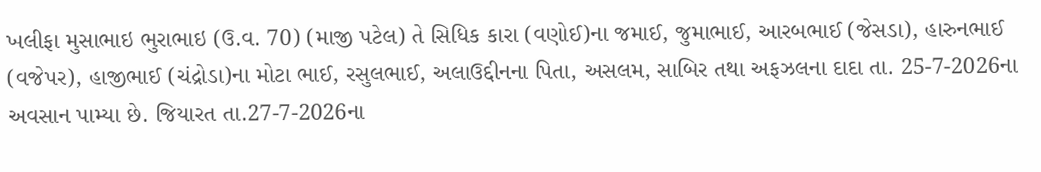ખલીફા મુસાભાઇ ભુરાભાઇ (ઉ.વ. 70) (માજી પટેલ) તે સિધિક કારા (વણોઈ)ના જમાઈ, જુમાભાઈ, આરબભાઈ (જેસડા), હારુનભાઈ (વજેપર), હાજીભાઈ (ચંદ્રોડા)ના મોટા ભાઈ, રસુલભાઈ, અલાઉદ્દીનના પિતા, અસલમ, સાબિર તથા અફઝલના દાદા તા. 25-7-2026ના અવસાન પામ્યા છે. જિયારત તા.27-7-2026ના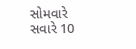સોમવારે સવારે 10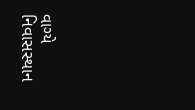વાગ્યે નિવાસસ્થાન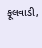ફૂલવાડી,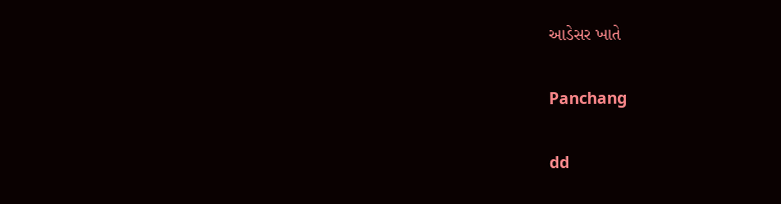આડેસર ખાતે

Panchang

dd